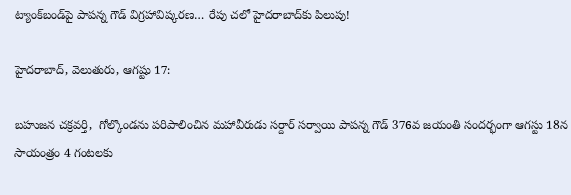ట్యాంక్‌బండ్‌పై పాపన్న గౌడ్ విగ్రహావిష్కరణ… రేపు చలో హైదరాబాద్‌కు పిలుపు!

హైదరాబాద్, వెలుతురు, ఆగష్టు 17:

బహుజన చక్రవర్తి,  గోల్కొండను పరిపాలించిన మహావీరుడు సర్దార్ సర్వాయి పాపన్న గౌడ్ 376వ జయంతి సందర్భంగా ఆగస్టు 18న సాయంత్రం 4 గంటలకు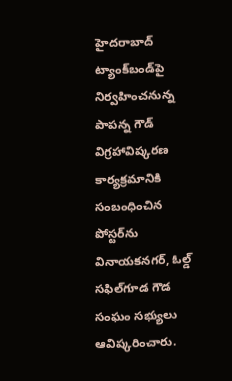హైదరాబాద్ ట్యాంక్‌బండ్‌పై  నిర్వహించనున్న పాపన్న గౌడ్ విగ్రహావిష్కరణ కార్యక్రమానికి సంబంధించిన పోస్టర్‌ను వినాయకనగర్, ఓల్డ్ సఫిల్‌గూడ గౌడ సంఘం సభ్యులు ఆవిష్కరించారు.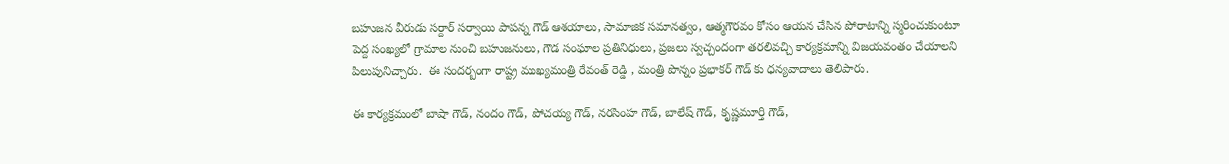బహుజన వీరుడు సర్దార్ సర్వాయి పాపన్న గౌడ్ ఆశయాలు, సామాజిక సమానత్వం, ఆత్మగౌరవం కోసం ఆయన చేసిన పోరాటాన్ని స్మరించుకుంటూ పెద్ద సంఖ్యలో గ్రామాల నుంచి బహుజనులు, గౌడ సంఘాల ప్రతినిధులు, ప్రజలు స్వచ్చందంగా తరలివచ్చి కార్యక్రమాన్ని విజయవంతం చేయాలని పిలుపునిచ్చారు.  ఈ సందర్బంగా రాష్ట్ర ముఖ్యమంత్రి రేవంత్ రెడ్డి , మంత్రి పొన్నం ప్రభాకర్ గౌడ్ కు ధన్యవాదాలు తెలిపారు.

ఈ కార్యక్రమంలో బాషా గౌడ్, నందం గౌడ్, పోచయ్య గౌడ్, నరసింహ గౌడ్, బాలేష్ గౌడ్, కృష్ణమూర్తి గౌడ్,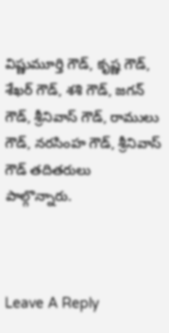విష్ణుమూర్తి గౌడ్, కృష్ణ గౌడ్, శేఖర్ గౌడ్, శశి గౌడ్, జగన్ గౌడ్, శ్రీనివాస్ గౌడ్, రాములు గౌడ్, నరసింహ గౌడ్, శ్రీనివాస్ గౌడ్ తదితరులు పాల్గొన్నారు.



Leave A Reply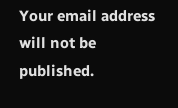Your email address will not be published.